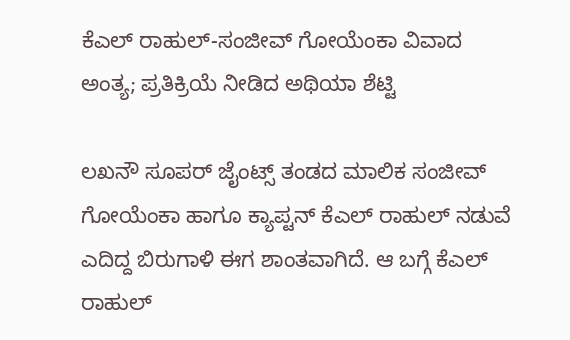ಕೆಎಲ್ ರಾಹುಲ್-ಸಂಜೀವ್ ಗೋಯೆಂಕಾ ವಿವಾದ ಅಂತ್ಯ; ಪ್ರತಿಕ್ರಿಯೆ ನೀಡಿದ ಅಥಿಯಾ ಶೆಟ್ಟಿ

ಲಖನೌ ಸೂಪರ್ ಜೈಂಟ್ಸ್ ತಂಡದ ಮಾಲಿಕ ಸಂಜೀವ್ ಗೋಯೆಂಕಾ ಹಾಗೂ ಕ್ಯಾಪ್ಟನ್ ಕೆಎಲ್ ರಾಹುಲ್ ನಡುವೆ ಎದಿದ್ದ ಬಿರುಗಾಳಿ ಈಗ ಶಾಂತವಾಗಿದೆ. ಆ ಬಗ್ಗೆ ಕೆಎಲ್ ರಾಹುಲ್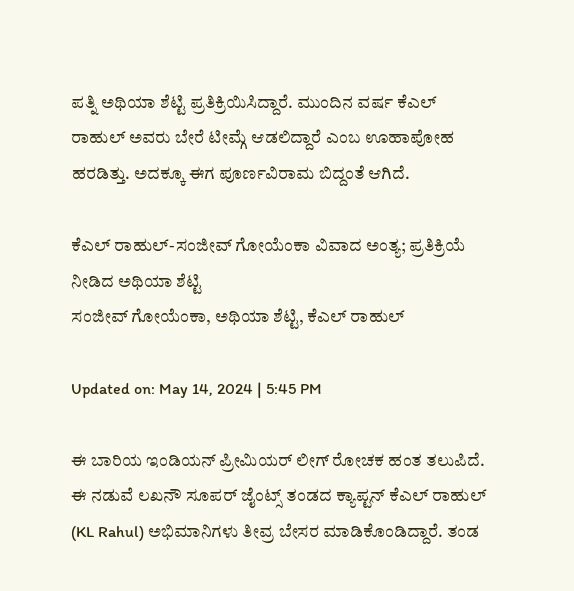ಪತ್ನಿ ಅಥಿಯಾ ಶೆಟ್ಟಿ ಪ್ರತಿಕ್ರಿಯಿಸಿದ್ದಾರೆ. ಮುಂದಿನ ವರ್ಷ ಕೆಎಲ್ ರಾಹುಲ್ ಅವರು ಬೇರೆ ಟೀಮ್ಗೆ ಆಡಲಿದ್ದಾರೆ ಎಂಬ ಊಹಾಪೋಹ ಹರಡಿತ್ತು. ಅದಕ್ಕೂ ಈಗ ಪೂರ್ಣವಿರಾಮ ಬಿದ್ದಂತೆ ಆಗಿದೆ.

ಕೆಎಲ್ ರಾಹುಲ್-ಸಂಜೀವ್ ಗೋಯೆಂಕಾ ವಿವಾದ ಅಂತ್ಯ; ಪ್ರತಿಕ್ರಿಯೆ ನೀಡಿದ ಅಥಿಯಾ ಶೆಟ್ಟಿ
ಸಂಜೀವ್ ಗೋಯೆಂಕಾ, ಅಥಿಯಾ ಶೆಟ್ಟಿ, ಕೆಎಲ್ ರಾಹುಲ್

Updated on: May 14, 2024 | 5:45 PM

ಈ ಬಾರಿಯ ಇಂಡಿಯನ್ ಪ್ರೀಮಿಯರ್ ಲೀಗ್ ರೋಚಕ ಹಂತ ತಲುಪಿದೆ. ಈ ನಡುವೆ ಲಖನೌ ಸೂಪರ್ ಜೈಂಟ್ಸ್ ತಂಡದ ಕ್ಯಾಪ್ಟನ್ ಕೆಎಲ್ ರಾಹುಲ್ (KL Rahul) ಅಭಿಮಾನಿಗಳು ತೀವ್ರ ಬೇಸರ ಮಾಡಿಕೊಂಡಿದ್ದಾರೆ. ತಂಡ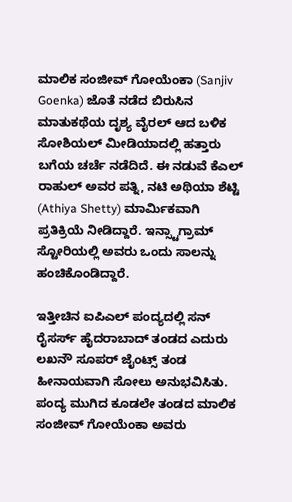ಮಾಲಿಕ ಸಂಜೀವ್ ಗೋಯೆಂಕಾ (Sanjiv Goenka) ಜೊತೆ ನಡೆದ ಬಿರುಸಿನ ಮಾತುಕಥೆಯ ದೃಶ್ಯ ವೈರಲ್ ಆದ ಬಳಿಕ ಸೋಶಿಯಲ್ ಮೀಡಿಯಾದಲ್ಲಿ ಹತ್ತಾರು ಬಗೆಯ ಚರ್ಚೆ ನಡೆದಿದೆ. ಈ ನಡುವೆ ಕೆಎಲ್ ರಾಹುಲ್ ಅವರ ಪತ್ನಿ, ನಟಿ ಅಥಿಯಾ ಶೆಟ್ಟಿ (Athiya Shetty) ಮಾರ್ಮಿಕವಾಗಿ ಪ್ರತಿಕ್ರಿಯೆ ನೀಡಿದ್ದಾರೆ. ಇನ್ಸ್ಟಾಗ್ರಾಮ್ ಸ್ಟೋರಿಯಲ್ಲಿ ಅವರು ಒಂದು ಸಾಲನ್ನು ಹಂಚಿಕೊಂಡಿದ್ದಾರೆ.

ಇತ್ತೀಚಿನ ಐಪಿಎಲ್ ಪಂದ್ಯದಲ್ಲಿ ಸನ್ ರೈಸರ್ಸ್ ಹೈದರಾಬಾದ್ ತಂಡದ ಎದುರು ಲಖನೌ ಸೂಪರ್ ಜೈಂಟ್ಸ್ ತಂಡ ಹೀನಾಯವಾಗಿ ಸೋಲು ಅನುಭವಿಸಿತು. ಪಂದ್ಯ ಮುಗಿದ ಕೂಡಲೇ ತಂಡದ ಮಾಲಿಕ ಸಂಜೀವ್ ಗೋಯೆಂಕಾ ಅವರು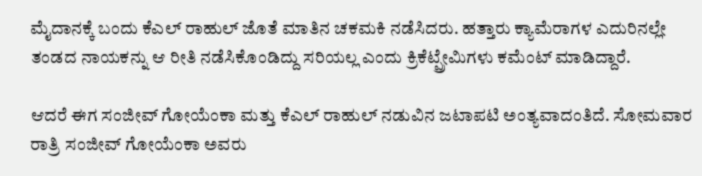ಮೈದಾನಕ್ಕೆ ಬಂದು ಕೆಎಲ್ ರಾಹುಲ್ ಜೊತೆ ಮಾತಿನ ಚಕಮಕಿ ನಡೆಸಿದರು. ಹತ್ತಾರು ಕ್ಯಾಮೆರಾಗಳ ಎದುರಿನಲ್ಲೇ ತಂಡದ ನಾಯಕನ್ನು ಆ ರೀತಿ ನಡೆಸಿಕೊಂಡಿದ್ದು ಸರಿಯಲ್ಲ ಎಂದು ಕ್ರಿಕೆಟ್ಪ್ರೇಮಿಗಳು ಕಮೆಂಟ್ ಮಾಡಿದ್ದಾರೆ.

ಆದರೆ ಈಗ ಸಂಜೀವ್ ಗೋಯೆಂಕಾ ಮತ್ತು ಕೆಎಲ್ ರಾಹುಲ್ ನಡುವಿನ ಜಟಾಪಟಿ ಅಂತ್ಯವಾದಂತಿದೆ. ಸೋಮವಾರ ರಾತ್ರಿ ಸಂಜೀವ್ ಗೋಯೆಂಕಾ ಅವರು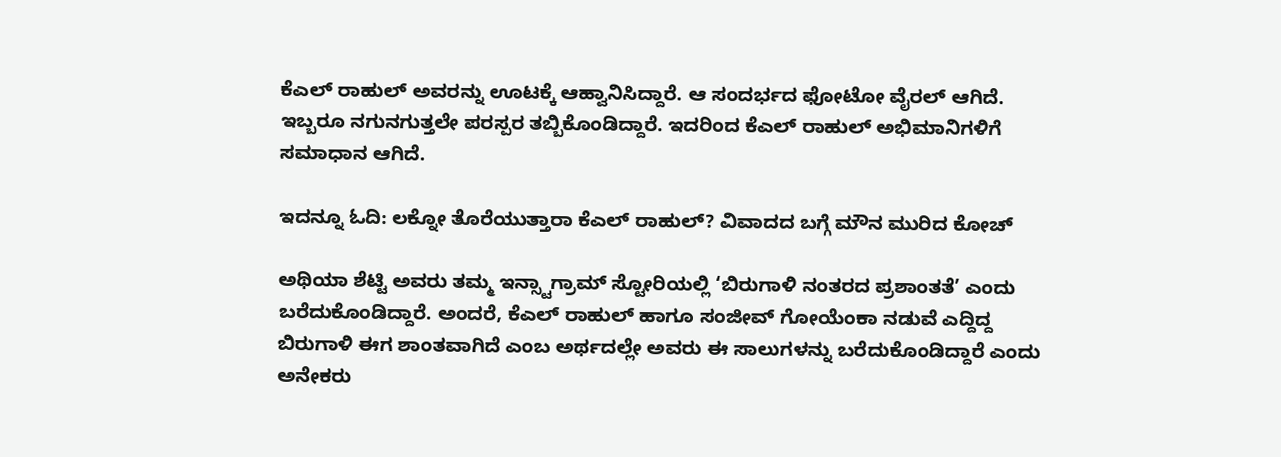ಕೆಎಲ್ ರಾಹುಲ್ ಅವರನ್ನು ಊಟಕ್ಕೆ ಆಹ್ವಾನಿಸಿದ್ದಾರೆ. ಆ ಸಂದರ್ಭದ ಫೋಟೋ ವೈರಲ್ ಆಗಿದೆ. ಇಬ್ಬರೂ ನಗುನಗುತ್ತಲೇ ಪರಸ್ಪರ ತಬ್ಬಿಕೊಂಡಿದ್ದಾರೆ. ಇದರಿಂದ ಕೆಎಲ್ ರಾಹುಲ್ ಅಭಿಮಾನಿಗಳಿಗೆ ಸಮಾಧಾನ ಆಗಿದೆ.

ಇದನ್ನೂ ಓದಿ: ಲಕ್ನೋ ತೊರೆಯುತ್ತಾರಾ ಕೆಎಲ್ ರಾಹುಲ್? ವಿವಾದದ ಬಗ್ಗೆ ಮೌನ ಮುರಿದ ಕೋಚ್

ಅಥಿಯಾ ಶೆಟ್ಟಿ ಅವರು ತಮ್ಮ ಇನ್ಸ್ಟಾಗ್ರಾಮ್ ಸ್ಟೋರಿಯಲ್ಲಿ ‘ಬಿರುಗಾಳಿ ನಂತರದ ಪ್ರಶಾಂತತೆ’ ಎಂದು ಬರೆದುಕೊಂಡಿದ್ದಾರೆ. ಅಂದರೆ, ಕೆಎಲ್ ರಾಹುಲ್ ಹಾಗೂ ಸಂಜೀವ್ ಗೋಯೆಂಕಾ ನಡುವೆ ಎದ್ದಿದ್ದ ಬಿರುಗಾಳಿ ಈಗ ಶಾಂತವಾಗಿದೆ ಎಂಬ ಅರ್ಥದಲ್ಲೇ ಅವರು ಈ ಸಾಲುಗಳನ್ನು ಬರೆದುಕೊಂಡಿದ್ದಾರೆ ಎಂದು ಅನೇಕರು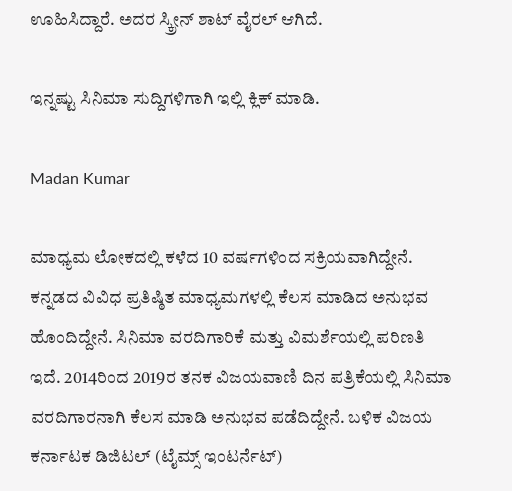ಊಹಿಸಿದ್ದಾರೆ. ಅದರ ಸ್ಕ್ರೀನ್ ಶಾಟ್ ವೈರಲ್ ಆಗಿದೆ.

ಇನ್ನಷ್ಟು ಸಿನಿಮಾ ಸುದ್ದಿಗಳಿಗಾಗಿ ಇಲ್ಲಿ ಕ್ಲಿಕ್ ಮಾಡಿ.

Madan Kumar

ಮಾಧ್ಯಮ ಲೋಕದಲ್ಲಿ ಕಳೆದ 10 ವರ್ಷಗಳಿಂದ ಸಕ್ರಿಯವಾಗಿದ್ದೇನೆ. ಕನ್ನಡದ ವಿವಿಧ ಪ್ರತಿಷ್ಠಿತ ಮಾಧ್ಯಮಗಳಲ್ಲಿ ಕೆಲಸ ಮಾಡಿದ ಅನುಭವ ಹೊಂದಿದ್ದೇನೆ. ಸಿನಿಮಾ ವರದಿಗಾರಿಕೆ ಮತ್ತು ವಿಮರ್ಶೆಯಲ್ಲಿ ಪರಿಣತಿ ಇದೆ. 2014ರಿಂದ 2019ರ ತನಕ ವಿಜಯವಾಣಿ ದಿನ ಪತ್ರಿಕೆಯಲ್ಲಿ ಸಿನಿಮಾ ವರದಿಗಾರನಾಗಿ ಕೆಲಸ ಮಾಡಿ ಅನುಭವ ಪಡೆದಿದ್ದೇನೆ. ಬಳಿಕ ವಿಜಯ ಕರ್ನಾಟಕ ಡಿಜಿಟಲ್ (ಟೈಮ್ಸ್ ಇಂಟರ್ನೆಟ್)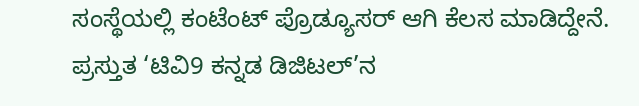ಸಂಸ್ಥೆಯಲ್ಲಿ ಕಂಟೆಂಟ್ ಪ್ರೊಡ್ಯೂಸರ್ ಆಗಿ ಕೆಲಸ ಮಾಡಿದ್ದೇನೆ. ಪ್ರಸ್ತುತ ‘ಟಿವಿ9 ಕನ್ನಡ ಡಿಜಿಟಲ್’ನ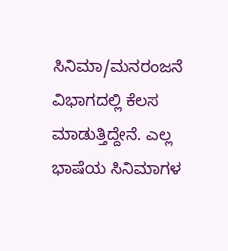ಸಿನಿಮಾ/ಮನರಂಜನೆ ವಿಭಾಗದಲ್ಲಿ ಕೆಲಸ ಮಾಡುತ್ತಿದ್ದೇನೆ. ಎಲ್ಲ ಭಾಷೆಯ ಸಿನಿಮಾಗಳ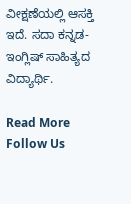ವೀಕ್ಷಣೆಯಲ್ಲಿ ಆಸಕ್ತಿ ಇದೆ. ಸದಾ ಕನ್ನಡ-ಇಂಗ್ಲಿಷ್ ಸಾಹಿತ್ಯದ ವಿದ್ಯಾರ್ಥಿ.

Read More
Follow Us